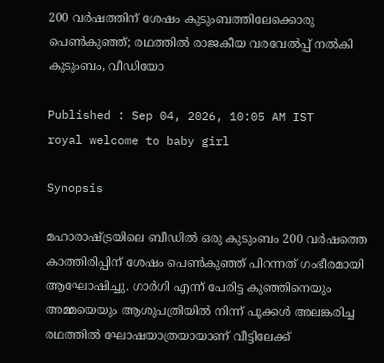200 വർഷത്തിന് ശേഷം കുടുംബത്തിലേക്കൊരു പെൺകുഞ്ഞ്; രഥത്തിൽ രാജകീയ വരവേൽപ്പ് നൽകി കുടുംബം, വീഡിയോ

Published : Sep 04, 2026, 10:05 AM IST
royal welcome to baby girl

Synopsis

മഹാരാഷ്ട്രയിലെ ബീഡിൽ ഒരു കുടുംബം 200 വർഷത്തെ കാത്തിരിപ്പിന് ശേഷം പെൺകുഞ്ഞ് പിറന്നത് ഗംഭീരമായി ആഘോഷിച്ചു. ഗാർഗി എന്ന് പേരിട്ട കുഞ്ഞിനെയും അമ്മയെയും ആശുപത്രിയിൽ നിന്ന് പൂക്കൾ അലങ്കരിച്ച രഥത്തിൽ ഘോഷയാത്രയായാണ് വീട്ടിലേക്ക്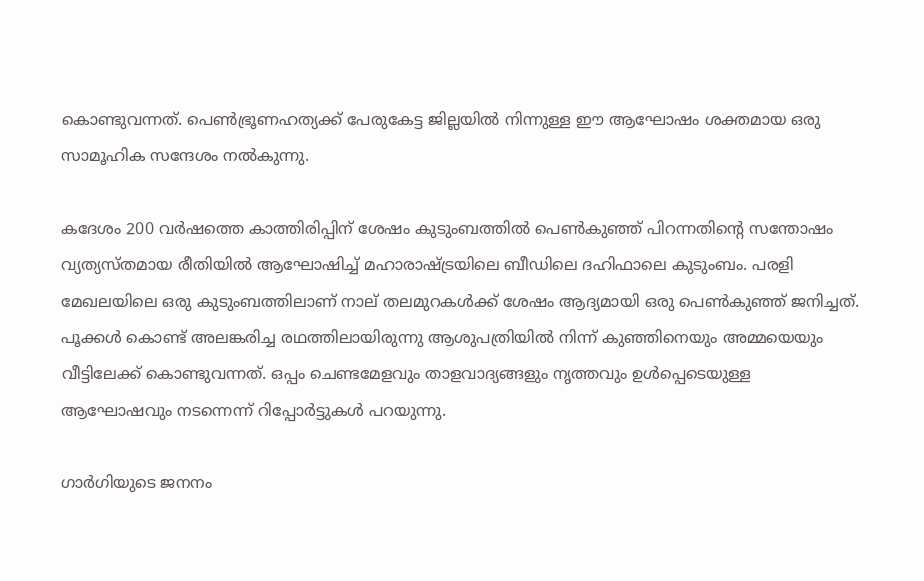കൊണ്ടുവന്നത്. പെൺഭ്രൂണഹത്യക്ക് പേരുകേട്ട ജില്ലയിൽ നിന്നുള്ള ഈ ആഘോഷം ശക്തമായ ഒരു സാമൂഹിക സന്ദേശം നൽകുന്നു.

കദേശം 200 വർഷത്തെ കാത്തിരിപ്പിന് ശേഷം കുടുംബത്തിൽ പെൺകുഞ്ഞ് പിറന്നതിന്‍റെ സന്തോഷം വ്യത്യസ്തമായ രീതിയിൽ ആഘോഷിച്ച് മഹാരാഷ്ട്രയിലെ ബീഡിലെ ദഹിഫാലെ കുടുംബം. പരളി മേഖലയിലെ ഒരു കുടുംബത്തിലാണ് നാല് തലമുറകൾക്ക് ശേഷം ആദ്യമായി ഒരു പെൺകുഞ്ഞ് ജനിച്ചത്. പൂക്കൾ കൊണ്ട് അലങ്കരിച്ച രഥത്തിലായിരുന്നു ആശുപത്രിയിൽ നിന്ന് കുഞ്ഞിനെയും അമ്മയെയും വീട്ടിലേക്ക് കൊണ്ടുവന്നത്. ഒപ്പം ചെണ്ടമേളവും താളവാദ്യങ്ങളും നൃത്തവും ഉൾപ്പെടെയുള്ള ആഘോഷവും നടന്നെന്ന് റിപ്പോർട്ടുകൾ പറയുന്നു.

ഗാർഗിയുടെ ജനനം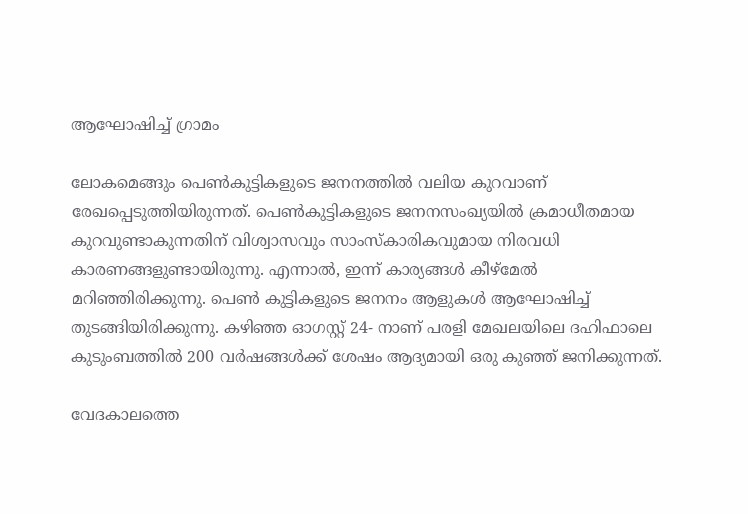ആഘോഷിച്ച് ഗ്രാമം

ലോകമെങ്ങും പെൺകുട്ടികളുടെ ജനനത്തിൽ വലിയ കുറവാണ് രേഖപ്പെടുത്തിയിരുന്നത്. പെൺകുട്ടികളുടെ ജനനസംഖ്യയിൽ ക്രമാധീതമായ കുറവുണ്ടാകുന്നതിന് വിശ്വാസവും സാംസ്കാരികവുമായ നിരവധി കാരണങ്ങളുണ്ടായിരുന്നു. എന്നാൽ, ഇന്ന് കാര്യങ്ങൾ കീഴ്മേൽ മറിഞ്ഞിരിക്കുന്നു. പെൺ കുട്ടികളുടെ ജനനം ആളുകൾ ആഘോഷിച്ച് തുടങ്ങിയിരിക്കുന്നു. കഴിഞ്ഞ ഓഗസ്റ്റ് 24- നാണ് പരളി മേഖലയിലെ ദഹിഫാലെ കുടുംബത്തിൽ 200 വർഷങ്ങൾക്ക് ശേഷം ആദ്യമായി ഒരു കുഞ്ഞ് ജനിക്കുന്നത്.

വേദകാലത്തെ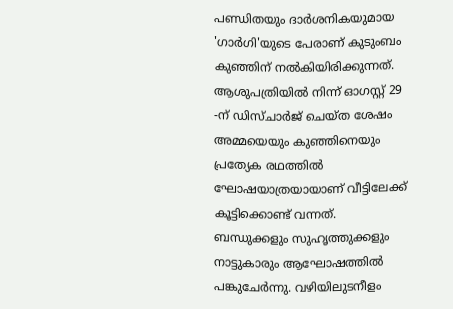പണ്ഡിതയും ദാർശനികയുമായ 'ഗാർഗി'യുടെ പേരാണ് കുടുംബം കുഞ്ഞിന് നൽകിയിരിക്കുന്നത്. ആശുപത്രിയിൽ നിന്ന് ഓഗസ്റ്റ് 29 -ന് ഡിസ്ചാർജ് ചെയ്ത ശേഷം അമ്മയെയും കുഞ്ഞിനെയും പ്രത്യേക രഥത്തിൽ ഘോഷയാത്രയായാണ് വീട്ടിലേക്ക് കൂട്ടിക്കൊണ്ട് വന്നത്. ബന്ധുക്കളും സുഹൃത്തുക്കളും നാട്ടുകാരും ആഘോഷത്തിൽ പങ്കുചേർന്നു. വഴിയിലുടനീളം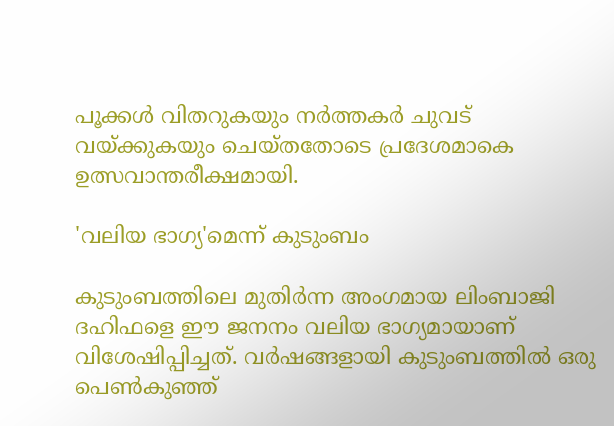പൂക്കൾ വിതറുകയും നർത്തകർ ചുവട് വയ്ക്കുകയും ചെയ്തതോടെ പ്രദേശമാകെ ഉത്സവാന്തരീക്ഷമായി.

'വലിയ ഭാഗ്യ'മെന്ന് കുടുംബം

കുടുംബത്തിലെ മുതിർന്ന അംഗമായ ലിംബാജി ദഹിഫളെ ഈ ജനനം വലിയ ഭാഗ്യമായാണ് വിശേഷിപ്പിച്ചത്. വർഷങ്ങളായി കുടുംബത്തിൽ ഒരു പെൺകുഞ്ഞ്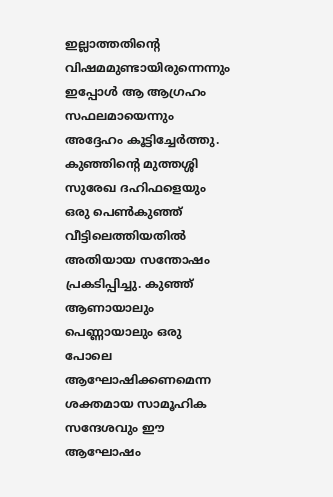ഇല്ലാത്തതിന്‍റെ വിഷമമുണ്ടായിരുന്നെന്നും ഇപ്പോൾ ആ ആഗ്രഹം സഫലമായെന്നും അദ്ദേഹം കൂട്ടിച്ചേർ‍ത്തു. കുഞ്ഞിന്‍റെ മുത്തശ്ശി സുരേഖ ദഹിഫളെയും ഒരു പെൺകുഞ്ഞ് വീട്ടിലെത്തിയതിൽ അതിയായ സന്തോഷം പ്രകടിപ്പിച്ചു. കുഞ്ഞ് ആണായാലും പെണ്ണായാലും ഒരു പോലെ ആഘോഷിക്കണമെന്ന ശക്തമായ സാമൂഹിക സന്ദേശവും ഈ ആഘോഷം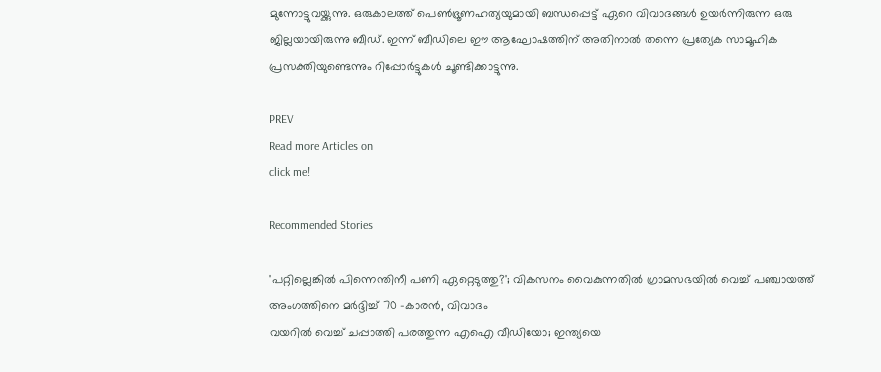മുന്നോട്ടുവയ്ക്കുന്നു. ഒരുകാലത്ത് പെൺഭ്രൂണഹത്യയുമായി ബന്ധപ്പെട്ട് ഏറെ വിവാദങ്ങൾ ഉയർന്നിരുന്ന ഒരു ജില്ലയായിരുന്നു ബീഡ്. ഇന്ന് ബീഡിലെ ഈ ആഘോഷത്തിന് അതിനാൽ തന്നെ പ്രത്യേക സാമൂഹിക പ്രസക്തിയുണ്ടെന്നും റിപ്പോർട്ടുകൾ ചൂണ്ടിക്കാട്ടുന്നു.

PREV
Read more Articles on
click me!

Recommended Stories

'പറ്റില്ലെങ്കിൽ പിന്നെന്തിനീ പണി ഏറ്റെടുത്തു?'; വികസനം വൈകുന്നതിൽ ഗ്രാമസഭയിൽ വെച്ച് പഞ്ചായത്ത് അംഗത്തിനെ മർദ്ദിച്ച് 70 -കാരൻ, വിവാദം
വയറിൽ വെച്ച് ചപ്പാത്തി പരത്തുന്ന എഐ വീഡിയോ; ഇന്ത്യയെ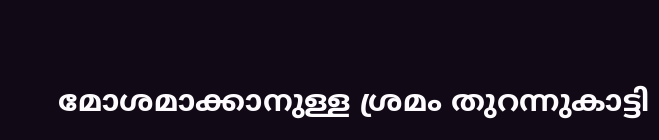മോശമാക്കാനുള്ള ശ്രമം തുറന്നുകാട്ടി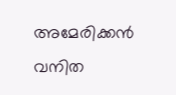അമേരിക്കൻ വനിത